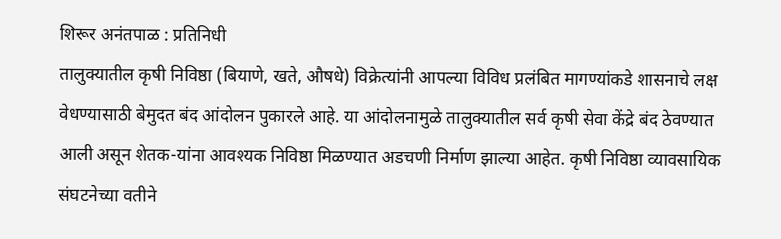शिरूर अनंतपाळ : प्रतिनिधी
तालुक्यातील कृषी निविष्ठा (बियाणे, खते, औषधे) विक्रेत्यांनी आपल्या विविध प्रलंबित मागण्यांकडे शासनाचे लक्ष वेधण्यासाठी बेमुदत बंद आंदोलन पुकारले आहे. या आंदोलनामुळे तालुक्यातील सर्व कृषी सेवा केंद्रे बंद ठेवण्यात आली असून शेतक-यांना आवश्यक निविष्ठा मिळण्यात अडचणी निर्माण झाल्या आहेत. कृषी निविष्ठा व्यावसायिक संघटनेच्या वतीने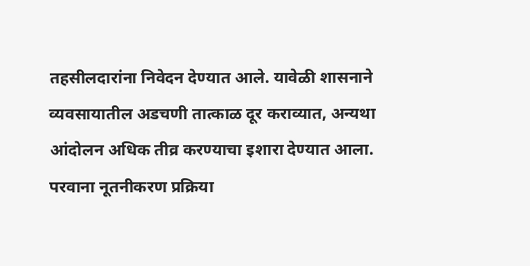तहसीलदारांना निवेदन देण्यात आले. यावेळी शासनाने व्यवसायातील अडचणी तात्काळ दूर कराव्यात, अन्यथा आंदोलन अधिक तीव्र करण्याचा इशारा देण्यात आला.
परवाना नूतनीकरण प्रक्रिया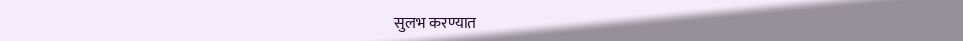सुलभ करण्यात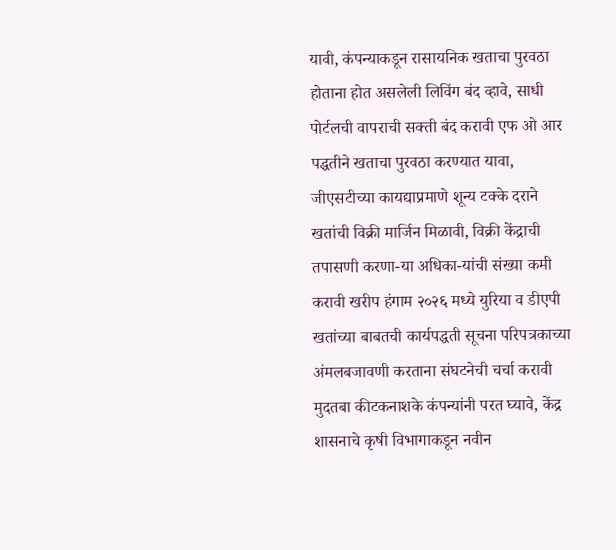यावी, कंपन्याकडून रासायनिक खताचा पुरवठा होताना होत असलेली लिविंग बंद व्हावे, साधी पोर्टलची वापराची सक्ती बंद करावी एफ ओ आर पद्धतीने खताचा पुरवठा करण्यात यावा, जीएसटीच्या कायद्याप्रमाणे शून्य टक्के दराने खतांची विक्री मार्जिन मिळावी, विक्री केंद्राची तपासणी करणा-या अधिका-यांची संख्या कमी करावी खरीप हंगाम २०२६ मध्ये युरिया व डीएपी खतांच्या बाबतची कार्यपद्धती सूचना परिपत्रकाच्या अंमलबजावणी करताना संघटनेची चर्चा करावी मुदतबा कीटकनाशके कंपन्यांनी परत घ्यावे, केंद्र शासनाचे कृषी विभागाकडून नवीन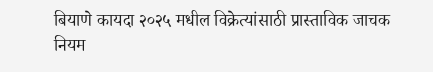बियाणे कायदा २०२५ मधील विक्रेत्यांसाठी प्रास्ताविक जाचक नियम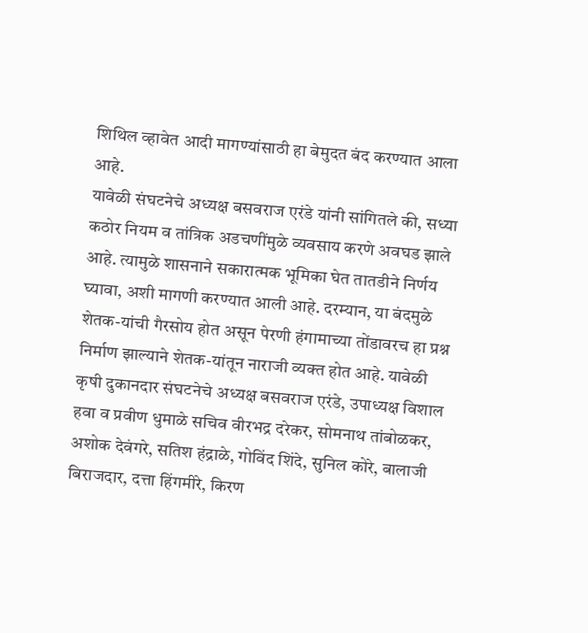शिथिल व्हावेत आदी मागण्यांसाठी हा बेमुदत बंद करण्यात आला आहे.
यावेळी संघटनेचे अध्यक्ष बसवराज एरंडे यांनी सांगितले की, सध्या कठोर नियम व तांत्रिक अडचणींमुळे व्यवसाय करणे अवघड झाले आहे. त्यामुळे शासनाने सकारात्मक भूमिका घेत तातडीने निर्णय घ्यावा, अशी मागणी करण्यात आली आहे. दरम्यान, या बंदमुळे शेतक-यांची गैरसोय होत असून पेरणी हंगामाच्या तोंडावरच हा प्रश्न निर्माण झाल्याने शेतक-यांतून नाराजी व्यक्त होत आहे. यावेळी कृषी दुकानदार संघटनेचे अध्यक्ष बसवराज एरंडे, उपाध्यक्ष विशाल हवा व प्रवीण धुमाळे सचिव वीरभद्र दरेकर, सोमनाथ तांबोळकर, अशोक देवंगरे, सतिश हंद्राळे, गोविंद शिंदे, सुनिल कोरे, बालाजी बिराजदार, दत्ता हिंगमीरे, किरण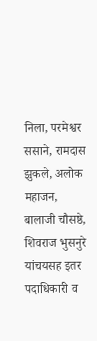निला, परमेश्वर ससाने, रामदास झुकले, अलोक महाजन, बालाजी चौसष्ठे, शिवराज भुसनुरे यांचयसह इतर पदाधिकारी व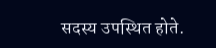सदस्य उपस्थित होते.